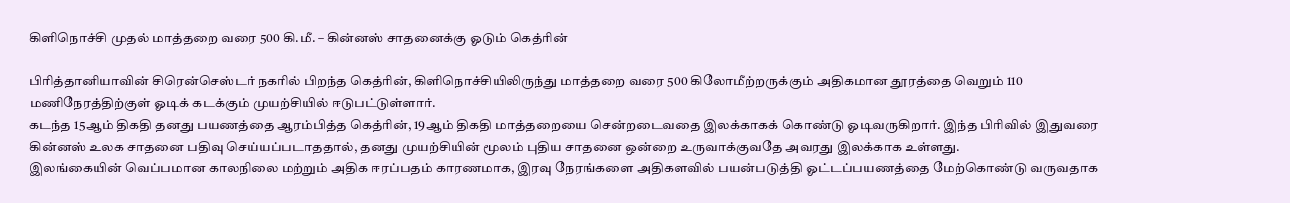கிளிநொச்சி முதல் மாத்தறை வரை 500 கி.மீ. – கின்னஸ் சாதனைக்கு ஓடும் கெத்ரின்

பிரித்தானியாவின் சிரென்செஸ்டர் நகரில் பிறந்த கெத்ரின், கிளிநொச்சியிலிருந்து மாத்தறை வரை 500 கிலோமீற்றருக்கும் அதிகமான தூரத்தை வெறும் 110 மணிநேரத்திற்குள் ஓடிக் கடக்கும் முயற்சியில் ஈடுபட்டுள்ளார்.
கடந்த 15ஆம் திகதி தனது பயணத்தை ஆரம்பித்த கெத்ரின், 19ஆம் திகதி மாத்தறையை சென்றடைவதை இலக்காகக் கொண்டு ஓடிவருகிறார். இந்த பிரிவில் இதுவரை கின்னஸ் உலக சாதனை பதிவு செய்யப்படாததால், தனது முயற்சியின் மூலம் புதிய சாதனை ஒன்றை உருவாக்குவதே அவரது இலக்காக உள்ளது.
இலங்கையின் வெப்பமான காலநிலை மற்றும் அதிக ஈரப்பதம் காரணமாக, இரவு நேரங்களை அதிகளவில் பயன்படுத்தி ஓட்டப்பயணத்தை மேற்கொண்டு வருவதாக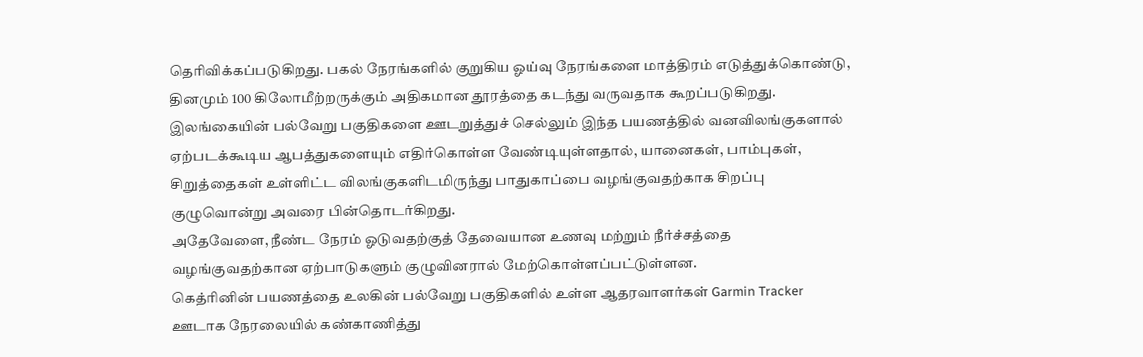தெரிவிக்கப்படுகிறது. பகல் நேரங்களில் குறுகிய ஓய்வு நேரங்களை மாத்திரம் எடுத்துக்கொண்டு, தினமும் 100 கிலோமீற்றருக்கும் அதிகமான தூரத்தை கடந்து வருவதாக கூறப்படுகிறது.
இலங்கையின் பல்வேறு பகுதிகளை ஊடறுத்துச் செல்லும் இந்த பயணத்தில் வனவிலங்குகளால் ஏற்படக்கூடிய ஆபத்துகளையும் எதிர்கொள்ள வேண்டியுள்ளதால், யானைகள், பாம்புகள், சிறுத்தைகள் உள்ளிட்ட விலங்குகளிடமிருந்து பாதுகாப்பை வழங்குவதற்காக சிறப்பு குழுவொன்று அவரை பின்தொடர்கிறது.
அதேவேளை, நீண்ட நேரம் ஓடுவதற்குத் தேவையான உணவு மற்றும் நீர்ச்சத்தை வழங்குவதற்கான ஏற்பாடுகளும் குழுவினரால் மேற்கொள்ளப்பட்டுள்ளன.
கெத்ரினின் பயணத்தை உலகின் பல்வேறு பகுதிகளில் உள்ள ஆதரவாளர்கள் Garmin Tracker ஊடாக நேரலையில் கண்காணித்து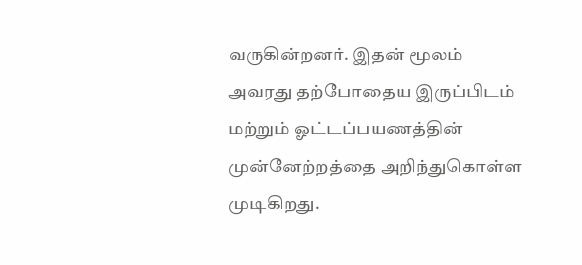வருகின்றனர். இதன் மூலம் அவரது தற்போதைய இருப்பிடம் மற்றும் ஓட்டப்பயணத்தின் முன்னேற்றத்தை அறிந்துகொள்ள முடிகிறது.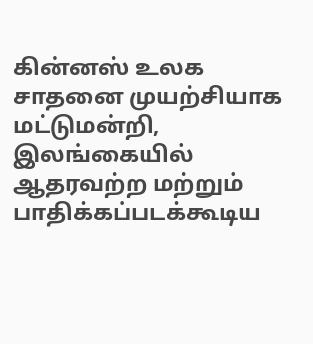கின்னஸ் உலக சாதனை முயற்சியாக மட்டுமன்றி, இலங்கையில் ஆதரவற்ற மற்றும் பாதிக்கப்படக்கூடிய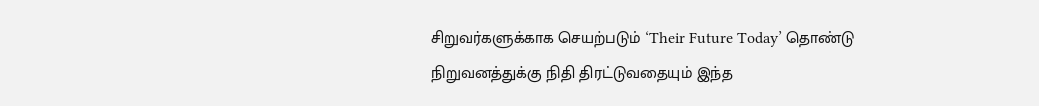சிறுவர்களுக்காக செயற்படும் ‘Their Future Today’ தொண்டு நிறுவனத்துக்கு நிதி திரட்டுவதையும் இந்த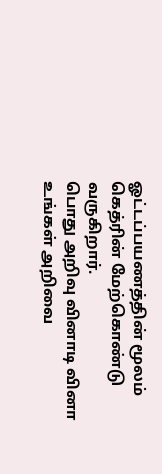ஓட்டப்பயணத்தின் மூலம் கெத்ரின் மேற்கொண்டு வருகிறார்.
பொது அறிவு வினாடி வினா
உங்கள் அறிவை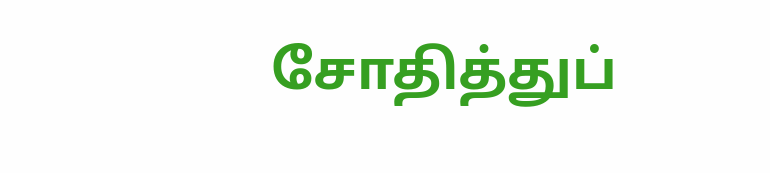சோதித்துப்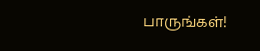பாருங்கள்!